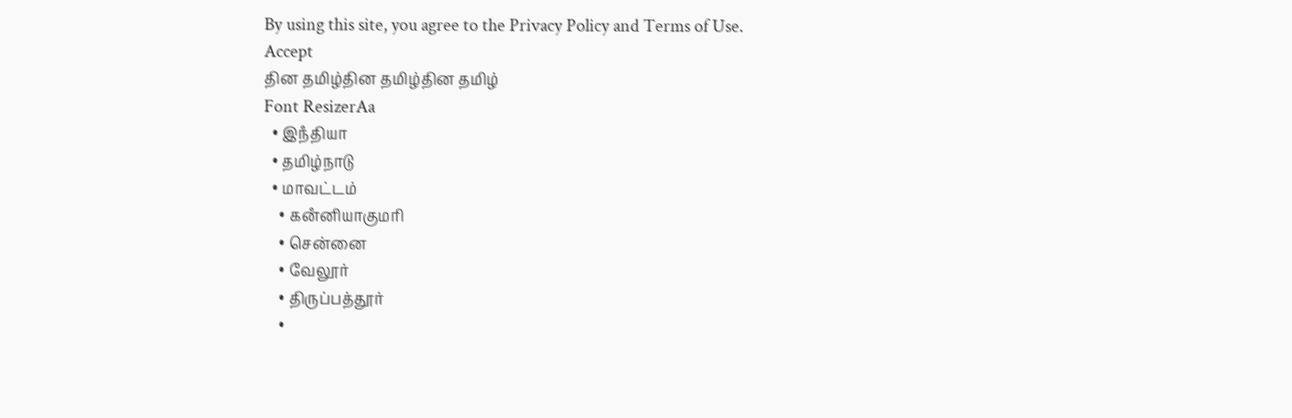By using this site, you agree to the Privacy Policy and Terms of Use.
Accept
தின தமிழ்தின தமிழ்தின தமிழ்
Font ResizerAa
  • இநஂதியா
  • தமிழ்நாடு
  • மாவட்டம்
    • கனஂனியாகுமரி
    • சென்னை
    • வேலூர்
    • திருப்பத்தூர்
    •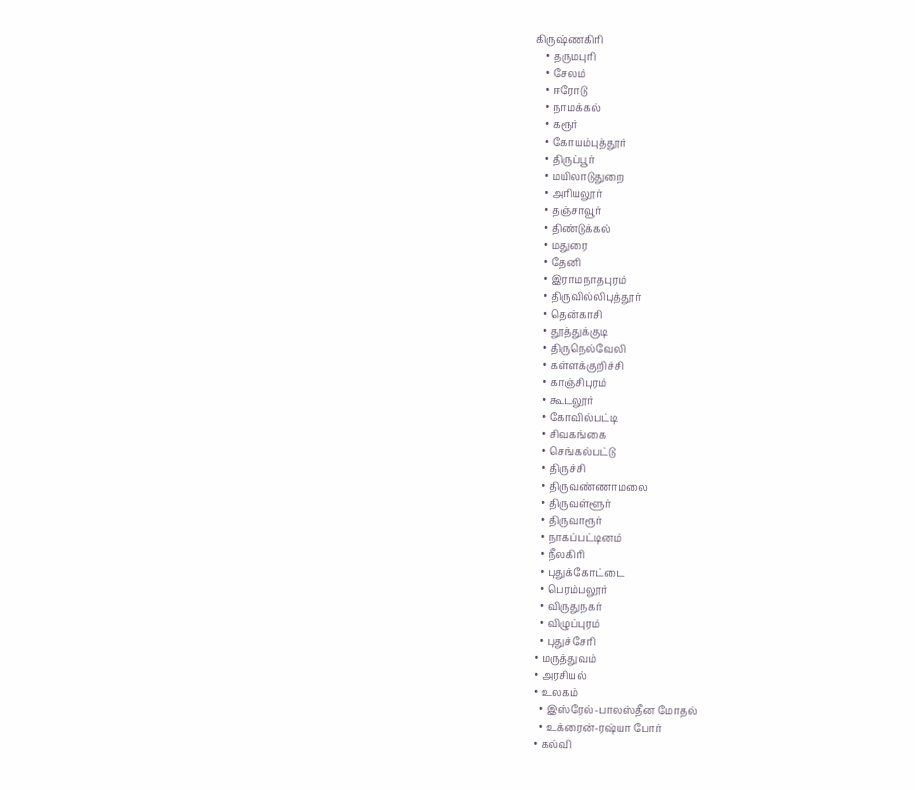கிருஷ்ணகிரி
    • தருமபுரி
    • சேலம்
    • ஈரோடு
    • நாமக்கல்
    • கரூர்
    • கோயம்புத்தூர்
    • திருப்பூர்
    • மயிலாடுதுறை
    • அரியலூர்
    • தஞ்சாவூர்
    • திண்டுக்கல்
    • மதுரை
    • தேனி
    • இராமநாதபுரம்
    • திருவில்லிபுத்தூர்
    • தென்காசி
    • தூத்துக்குடி
    • திருநெல்வேலி
    • கள்ளக்குறிச்சி
    • காஞ்சிபுரம்
    • கூடலூர்
    • கோவில்பட்டி
    • சிவகங்கை
    • செங்கல்பட்டு
    • திருச்சி
    • திருவண்ணாமலை
    • திருவள்ளூர்
    • திருவாரூர்
    • நாகப்பட்டினம்
    • நீலகிரி
    • புதுக்கோட்டை
    • பெரம்பலூர்
    • விருதுநகர்
    • விழுப்புரம்
    • புதுச்சேரி
  • மருத்துவம்
  • அரசியல்
  • உலகம்
    • இஸ்ரேல்-பாலஸ்தீன மோதல்
    • உக்ரைன்-ரஷ்யா போர்
  • கல்வி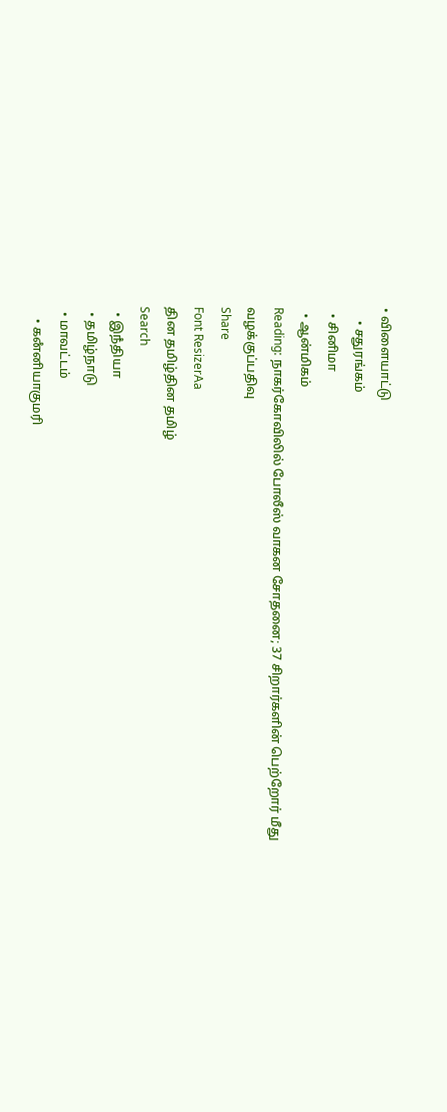• விளையாட்டு
    • சதுரங்கம்
  • சினிமா
  • ஆன்மிகம்
Reading: நாகர்கோவிலில் போலீஸ் வாகன சோதனை; 37 சிறார்களின் பெற்றோர் மீது வழக்குப்பதிவு
Share
Font ResizerAa
தின தமிழ்தின தமிழ்
Search
  • இநஂதியா
  • தமிழ்நாடு
  • மாவட்டம்
    • கனஂனியாகுமரி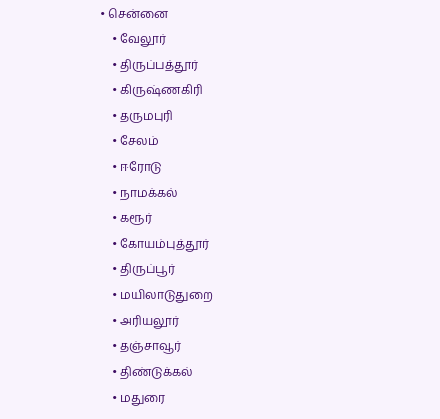• சென்னை
    • வேலூர்
    • திருப்பத்தூர்
    • கிருஷ்ணகிரி
    • தருமபுரி
    • சேலம்
    • ஈரோடு
    • நாமக்கல்
    • கரூர்
    • கோயம்புத்தூர்
    • திருப்பூர்
    • மயிலாடுதுறை
    • அரியலூர்
    • தஞ்சாவூர்
    • திண்டுக்கல்
    • மதுரை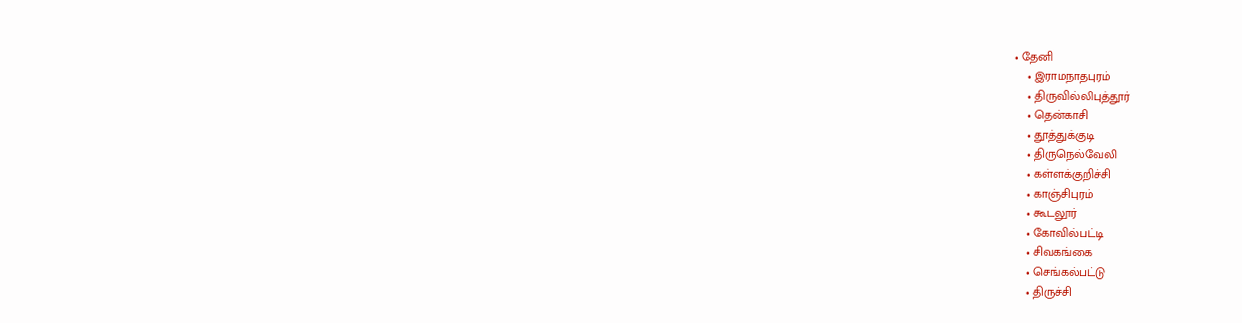• தேனி
    • இராமநாதபுரம்
    • திருவில்லிபுத்தூர்
    • தென்காசி
    • தூத்துக்குடி
    • திருநெல்வேலி
    • கள்ளக்குறிச்சி
    • காஞ்சிபுரம்
    • கூடலூர்
    • கோவில்பட்டி
    • சிவகங்கை
    • செங்கல்பட்டு
    • திருச்சி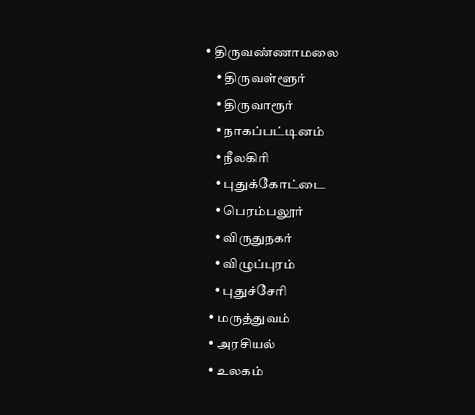• திருவண்ணாமலை
    • திருவள்ளூர்
    • திருவாரூர்
    • நாகப்பட்டினம்
    • நீலகிரி
    • புதுக்கோட்டை
    • பெரம்பலூர்
    • விருதுநகர்
    • விழுப்புரம்
    • புதுச்சேரி
  • மருத்துவம்
  • அரசியல்
  • உலகம்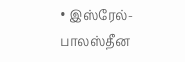• இஸ்ரேல்-பாலஸ்தீன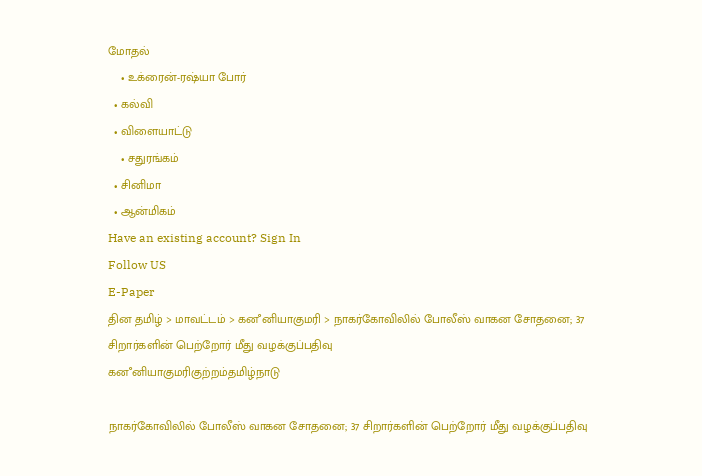மோதல்
    • உக்ரைன்-ரஷ்யா போர்
  • கல்வி
  • விளையாட்டு
    • சதுரங்கம்
  • சினிமா
  • ஆன்மிகம்
Have an existing account? Sign In
Follow US
E-Paper
தின தமிழ் > மாவட்டம் > கனஂனியாகுமரி > நாகர்கோவிலில் போலீஸ் வாகன சோதனை; 37 சிறார்களின் பெற்றோர் மீது வழக்குப்பதிவு
கனஂனியாகுமரிகுற்றம்தமிழ்நாடு

நாகர்கோவிலில் போலீஸ் வாகன சோதனை; 37 சிறார்களின் பெற்றோர் மீது வழக்குப்பதிவு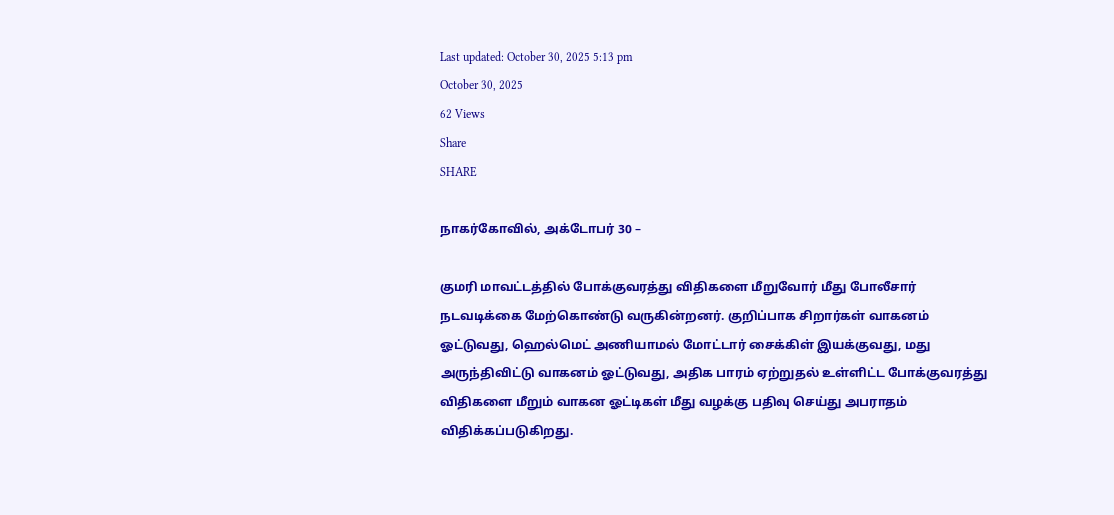Last updated: October 30, 2025 5:13 pm
October 30, 2025
62 Views
Share
SHARE

நாகர்கோவில், அக்டோபர் 30 –

குமரி மாவட்டத்தில் போக்குவரத்து விதிகளை மீறுவோர் மீது போலீசார் நடவடிக்கை மேற்கொண்டு வருகின்றனர். குறிப்பாக சிறார்கள் வாகனம் ஓட்டுவது, ஹெல்மெட் அணியாமல் மோட்டார் சைக்கிள் இயக்குவது, மது அருந்திவிட்டு வாகனம் ஓட்டுவது, அதிக பாரம் ஏற்றுதல் உள்ளிட்ட போக்குவரத்து விதிகளை மீறும் வாகன ஓட்டிகள் மீது வழக்கு பதிவு செய்து அபராதம் விதிக்கப்படுகிறது.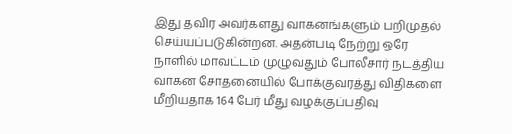இது தவிர அவர்களது வாகனங்களும் பறிமுதல் செய்யப்படுகின்றன. அதன்படி நேற்று ஒரே நாளில் மாவட்டம் முழுவதும் போலீசார் நடத்திய வாகன சோதனையில் போக்குவரத்து விதிகளை மீறியதாக 164 பேர் மீது வழக்குப்பதிவு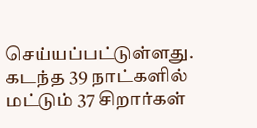செய்யப்பட்டுள்ளது. கடந்த 39 நாட்களில் மட்டும் 37 சிறார்கள்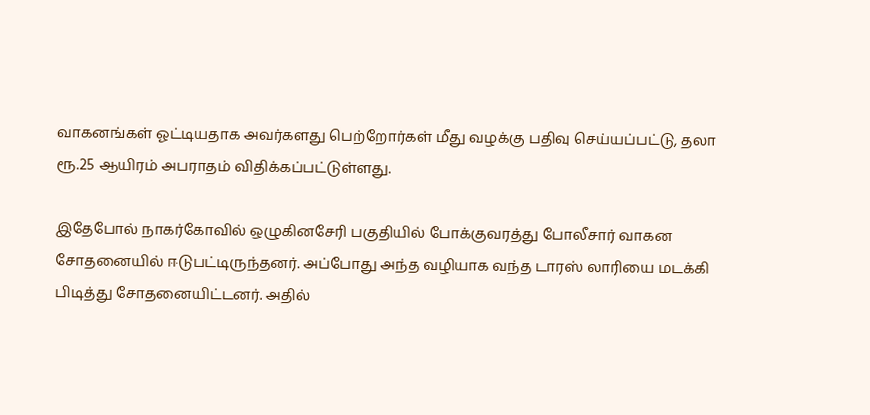வாகனங்கள் ஓட்டியதாக அவர்களது பெற்றோர்கள் மீது வழக்கு பதிவு செய்யப்பட்டு, தலா ரூ.25 ஆயிரம் அபராதம் விதிக்கப்பட்டுள்ளது.

இதேபோல் நாகர்கோவில் ஒழுகினசேரி பகுதியில் போக்குவரத்து போலீசார் வாகன சோதனையில் ஈடுபட்டிருந்தனர். அப்போது அந்த வழியாக வந்த டாரஸ் லாரியை மடக்கி பிடித்து சோதனையிட்டனர். அதில்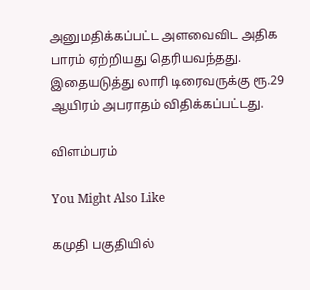அனுமதிக்கப்பட்ட அளவைவிட அதிக பாரம் ஏற்றியது தெரியவந்தது. இதையடுத்து லாரி டிரைவருக்கு ரூ.29 ஆயிரம் அபராதம் விதிக்கப்பட்டது.

விளம்பரம்

You Might Also Like

கமுதி பகுதியில்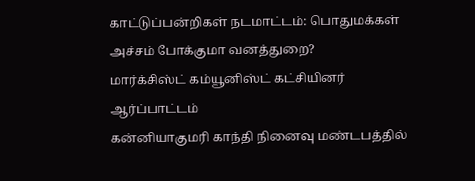காட்டுப்பன்றிகள் நடமாட்டம்: பொதுமக்கள் அச்சம் போக்குமா வனத்துறை?
மார்க்சிஸ்ட் கம்யூனிஸ்ட் கட்சியினர் ஆர்ப்பாட்டம்
கன்னியாகுமரி காந்தி நினைவு மண்டபத்தில்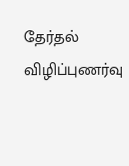தேர்தல் விழிப்புணர்வு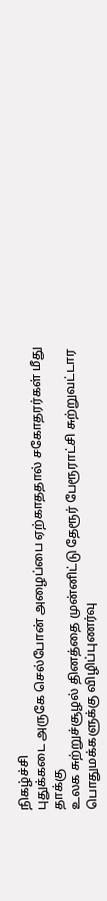நிகழ்ச்சி
புதுக்கடை அருகே செல்போன் அழைப்பை ஏற்காததால் சகோதரர்கள் மீது தாக்கு
உலக சுற்றுச்சூழல் தினத்தை முன்னிட்டு தேரூர் பேரூராட்சி சுற்றுவட்டார பொதுமக்களுக்கு விழிப்புணர்வு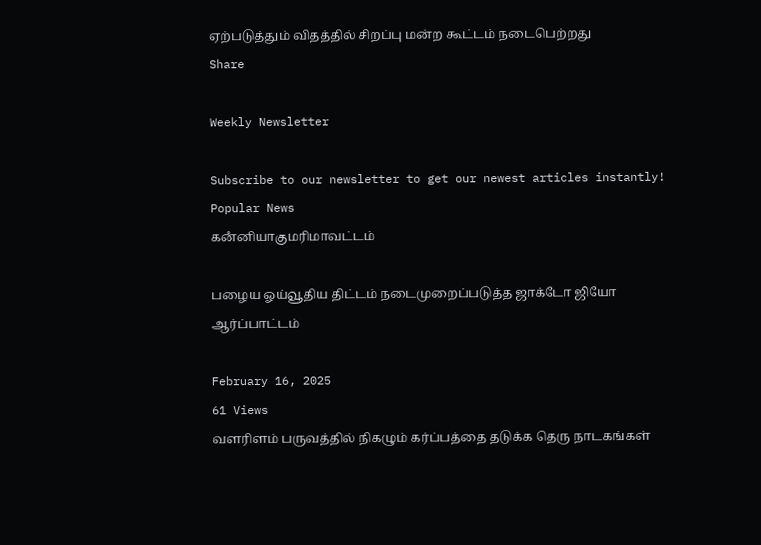ஏற்படுத்தும் விதத்தில் சிறப்பு மன்ற கூட்டம் நடைபெற்றது
Share

Weekly Newsletter

Subscribe to our newsletter to get our newest articles instantly!
Popular News
கனஂனியாகுமரிமாவட்டம்

பழைய ஓய்வூதிய திட்டம் நடைமுறைப்படுத்த ஜாக்டோ ஜியோ ஆர்ப்பாட்டம்

February 16, 2025
61 Views
வளரிளம் பருவத்தில் நிகழும் கர்ப்பத்தை தடுக்க தெரு நாடகங்கள்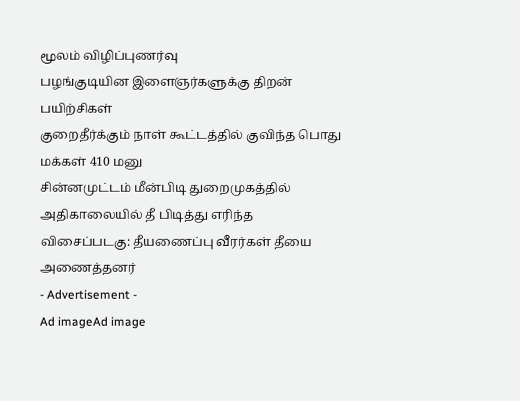மூலம் விழிப்புணர்வு
பழங்குடியின இளைஞர்களுக்கு திறன் பயிற்சிகள்
குறைதீர்க்கும் நாள் கூட்டத்தில் குவிந்த பொது மக்கள் 410 மனு
சின்னமுட்டம் மீன்பிடி துறைமுகத்தில் அதிகாலையில் தீ பிடித்து எரிந்த விசைப்படகு: தீயணைப்பு வீரர்கள் தீயை அணைத்தனர்
- Advertisement -
Ad imageAd image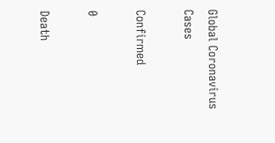Global Coronavirus Cases

Confirmed

0

Death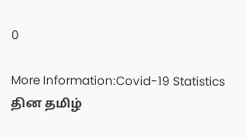0

More Information:Covid-19 Statistics
தின தமிழ்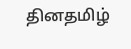தினதமிழ்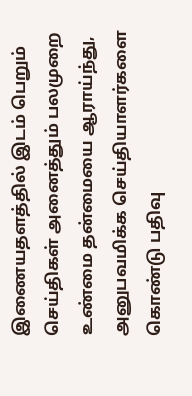இணையதளத்தில் இடம் பெறும் செய்திகள் அனைத்தும் பலமுறை உண்மை தன்மையை ஆராய்ந்து, அனுபவமிக்க செய்தியாளர்களை கொண்டு பதிவு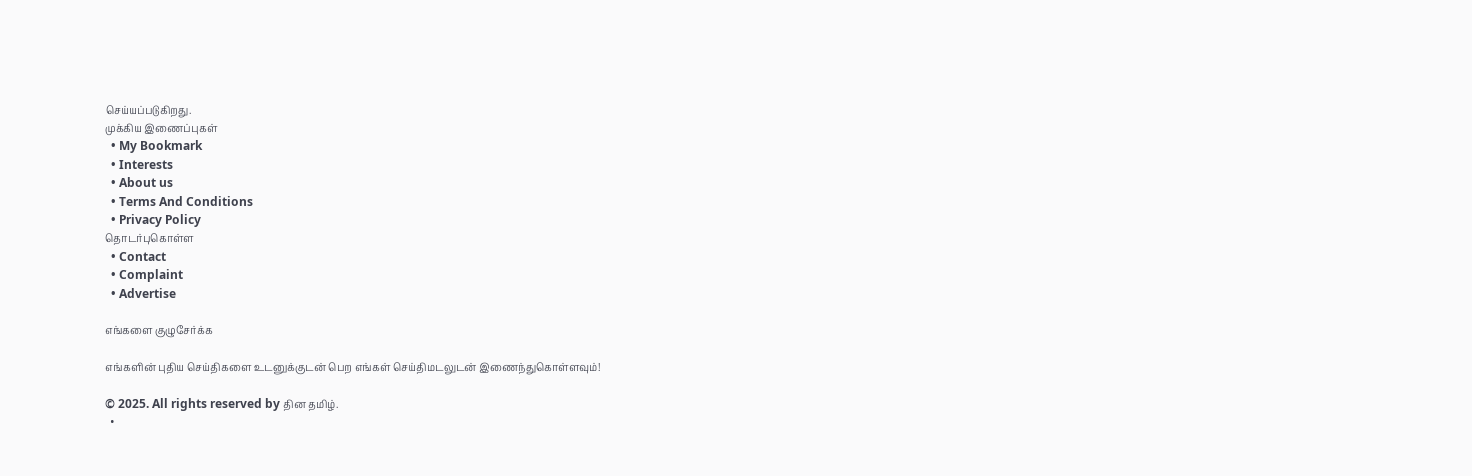செய்யப்படுகிறது.
முக்கிய இணைப்புகள்
  • My Bookmark
  • Interests
  • About us
  • Terms And Conditions
  • Privacy Policy
தொடர்புகொள்ள
  • Contact
  • Complaint
  • Advertise

எங்களை குழுசேர்க்க

எங்களின் புதிய செய்திகளை உடனுக்குடன் பெற எங்கள் செய்திமடலுடன் இணைந்துகொள்ளவும்!

© 2025. All rights reserved by தின தமிழ்.
  •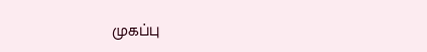முகப்பு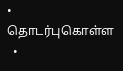• தொடர்புகொள்ள
  •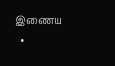இணைய
  •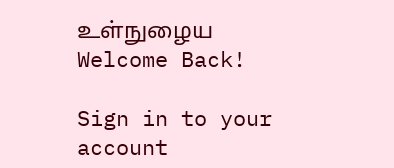உள்நுழைய
Welcome Back!

Sign in to your account